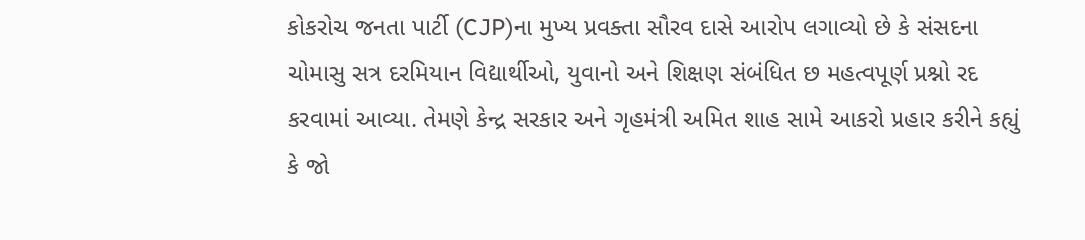કોકરોચ જનતા પાર્ટી (CJP)ના મુખ્ય પ્રવક્તા સૌરવ દાસે આરોપ લગાવ્યો છે કે સંસદના ચોમાસુ સત્ર દરમિયાન વિદ્યાર્થીઓ, યુવાનો અને શિક્ષણ સંબંધિત છ મહત્વપૂર્ણ પ્રશ્નો રદ કરવામાં આવ્યા. તેમણે કેન્દ્ર સરકાર અને ગૃહમંત્રી અમિત શાહ સામે આકરો પ્રહાર કરીને કહ્યું કે જો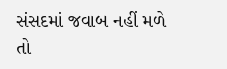સંસદમાં જવાબ નહીં મળે તો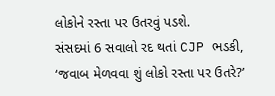લોકોને રસ્તા પર ઉતરવું પડશે.
સંસદમાં 6 સવાલો રદ થતાં CJP ભડકી, ‘જવાબ મેળવવા શું લોકો રસ્તા પર ઉતરે?’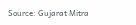Source: Gujarat Mitra